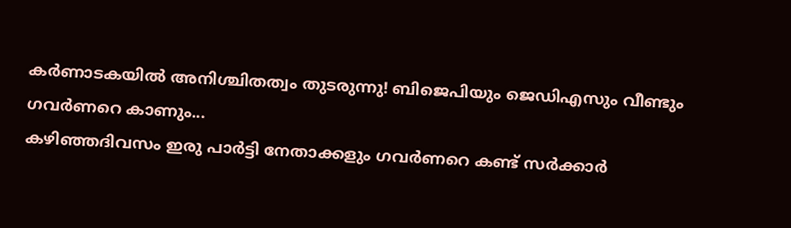കർണാടകയിൽ അനിശ്ചിതത്വം തുടരുന്നു! ബിജെപിയും ജെഡിഎസും വീണ്ടും ഗവർണറെ കാണും...
കഴിഞ്ഞദിവസം ഇരു പാർട്ടി നേതാക്കളും ഗവർണറെ കണ്ട് സർക്കാർ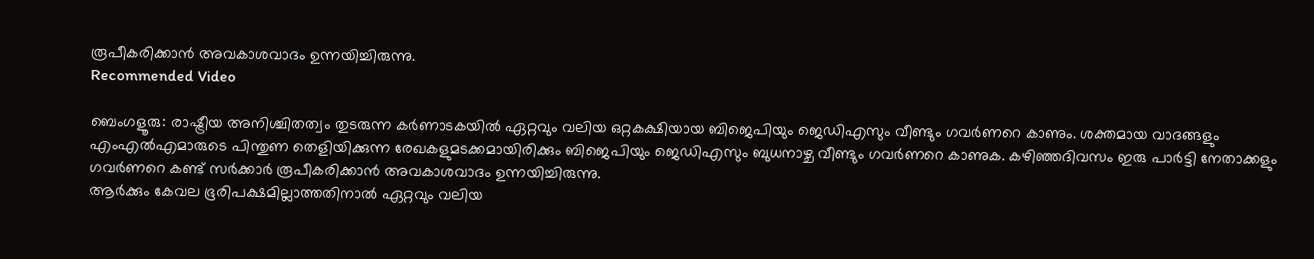രൂപീകരിക്കാൻ അവകാശവാദം ഉന്നയിച്ചിരുന്നു.
Recommended Video

ബെംഗളൂരു: രാഷ്ട്രീയ അനിശ്ചിതത്വം തുടരുന്ന കർണാടകയിൽ ഏറ്റവും വലിയ ഒറ്റകക്ഷിയായ ബിജെപിയും ജെഡിഎസും വീണ്ടും ഗവർണറെ കാണും. ശക്തമായ വാദങ്ങളും എംഎൽഎമാരുടെ പിന്തുണ തെളിയിക്കുന്ന രേഖകളുമടക്കമായിരിക്കും ബിജെപിയും ജെഡിഎസും ബുധനാഴ്ച വീണ്ടും ഗവർണറെ കാണുക. കഴിഞ്ഞദിവസം ഇരു പാർട്ടി നേതാക്കളും ഗവർണറെ കണ്ട് സർക്കാർ രൂപീകരിക്കാൻ അവകാശവാദം ഉന്നയിച്ചിരുന്നു.
ആർക്കും കേവല ഭൂരിപക്ഷമില്ലാത്തതിനാൽ ഏറ്റവും വലിയ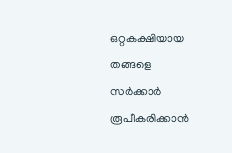ഒറ്റകക്ഷിയായ തങ്ങളെ സർക്കാർ രൂപീകരിക്കാൻ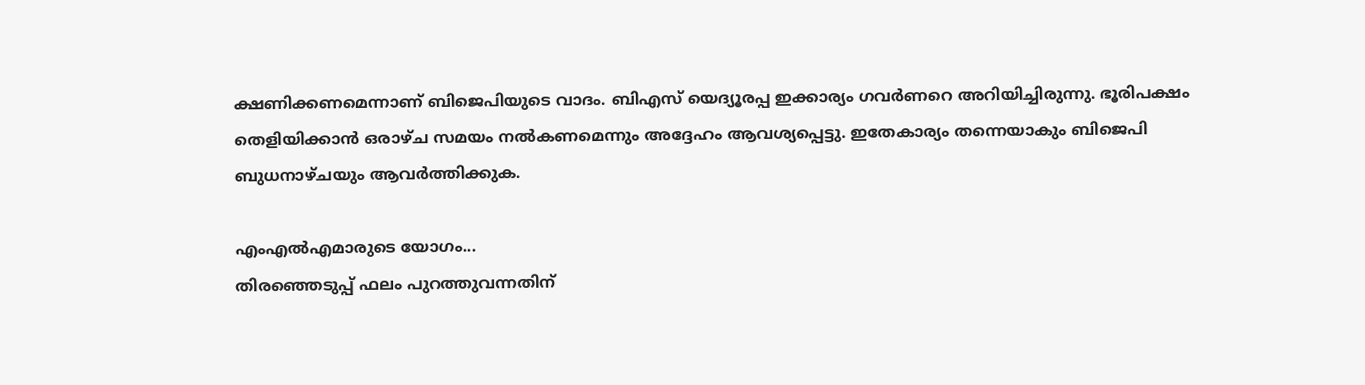ക്ഷണിക്കണമെന്നാണ് ബിജെപിയുടെ വാദം. ബിഎസ് യെദ്യൂരപ്പ ഇക്കാര്യം ഗവർണറെ അറിയിച്ചിരുന്നു. ഭൂരിപക്ഷം തെളിയിക്കാൻ ഒരാഴ്ച സമയം നൽകണമെന്നും അദ്ദേഹം ആവശ്യപ്പെട്ടു. ഇതേകാര്യം തന്നെയാകും ബിജെപി ബുധനാഴ്ചയും ആവർത്തിക്കുക.

എംഎൽഎമാരുടെ യോഗം...
തിരഞ്ഞെടുപ്പ് ഫലം പുറത്തുവന്നതിന്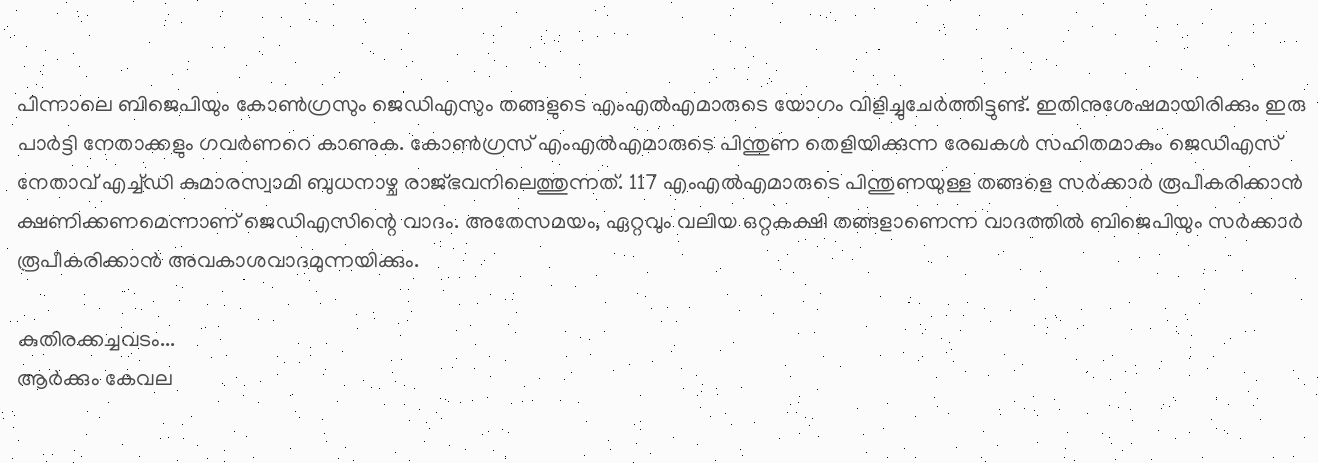പിന്നാലെ ബിജെപിയും കോൺഗ്രസും ജെഡിഎസും തങ്ങളുടെ എംഎൽഎമാരുടെ യോഗം വിളിച്ചുചേർത്തിട്ടുണ്ട്. ഇതിനുശേഷമായിരിക്കും ഇരു പാർട്ടി നേതാക്കളും ഗവർണറെ കാണുക. കോൺഗ്രസ് എംഎൽഎമാരുടെ പിന്തുണ തെളിയിക്കുന്ന രേഖകൾ സഹിതമാകും ജെഡിഎസ് നേതാവ് എച്ച്ഡി കുമാരസ്വാമി ബുധനാഴ്ച രാജ്ഭവനിലെത്തുന്നത്. 117 എംഎൽഎമാരുടെ പിന്തുണയുള്ള തങ്ങളെ സർക്കാർ രൂപീകരിക്കാൻ ക്ഷണിക്കണമെന്നാണ് ജെഡിഎസിന്റെ വാദം. അതേസമയം, ഏറ്റവും വലിയ ഒറ്റകക്ഷി തങ്ങളാണെന്ന വാദത്തിൽ ബിജെപിയും സർക്കാർ രൂപീകരിക്കാൻ അവകാശവാദമുന്നയിക്കും.

കുതിരക്കച്ചവടം...
ആർക്കും കേവല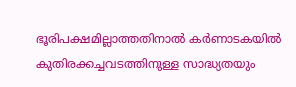ഭൂരിപക്ഷമില്ലാത്തതിനാൽ കർണാടകയിൽ കുതിരക്കച്ചവടത്തിനുള്ള സാദ്ധ്യതയും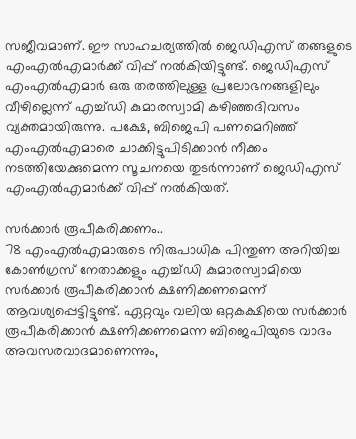സജീവമാണ്. ഈ സാഹചര്യത്തിൽ ജെഡിഎസ് തങ്ങളുടെ എംഎൽഎമാർക്ക് വിപ്പ് നൽകിയിട്ടുണ്ട്. ജെഡിഎസ് എംഎൽഎമാർ ഒരു തരത്തിലുള്ള പ്രലോഭനങ്ങളിലും വീഴില്ലെന്ന് എച്ച്ഡി കുമാരസ്വാമി കഴിഞ്ഞദിവസം വ്യക്തമായിരുന്നു. പക്ഷേ, ബിജെപി പണമെറിഞ്ഞ് എംഎൽഎമാരെ ചാക്കിട്ടുപിടിക്കാൻ നീക്കം നടത്തിയേക്കുമെന്ന സൂചനയെ തുടർന്നാണ് ജെഡിഎസ് എംഎൽഎമാർക്ക് വിപ്പ് നൽകിയത്.

സർക്കാർ രൂപീകരിക്കണം..
78 എംഎൽഎമാരുടെ നിരുപാധിക പിന്തുണ അറിയിച്ച കോൺഗ്രസ് നേതാക്കളും എച്ച്ഡി കുമാരസ്വാമിയെ സർക്കാർ രൂപീകരിക്കാൻ ക്ഷണിക്കണമെന്ന് ആവശ്യപ്പെട്ടിട്ടുണ്ട്. ഏറ്റവും വലിയ ഒറ്റകക്ഷിയെ സർക്കാർ രൂപീകരിക്കാൻ ക്ഷണിക്കണമെന്ന ബിജെപിയുടെ വാദം അവസരവാദമാണെന്നും,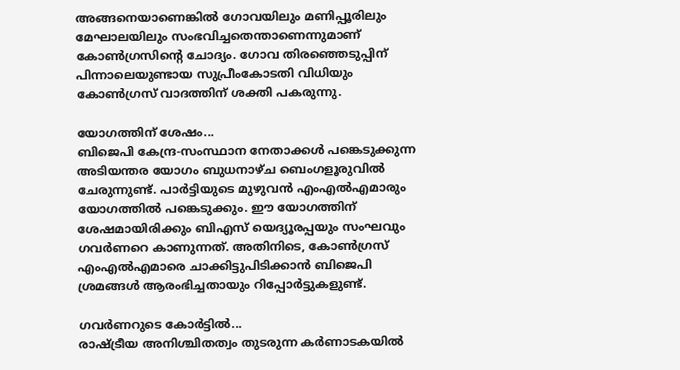അങ്ങനെയാണെങ്കിൽ ഗോവയിലും മണിപ്പൂരിലും മേഘാലയിലും സംഭവിച്ചതെന്താണെന്നുമാണ് കോൺഗ്രസിന്റെ ചോദ്യം. ഗോവ തിരഞ്ഞെടുപ്പിന് പിന്നാലെയുണ്ടായ സുപ്രീംകോടതി വിധിയും കോൺഗ്രസ് വാദത്തിന് ശക്തി പകരുന്നു.

യോഗത്തിന് ശേഷം...
ബിജെപി കേന്ദ്ര-സംസ്ഥാന നേതാക്കൾ പങ്കെടുക്കുന്ന അടിയന്തര യോഗം ബുധനാഴ്ച ബെംഗളൂരുവിൽ ചേരുന്നുണ്ട്. പാർട്ടിയുടെ മുഴുവൻ എംഎൽഎമാരും യോഗത്തിൽ പങ്കെടുക്കും. ഈ യോഗത്തിന് ശേഷമായിരിക്കും ബിഎസ് യെദ്യൂരപ്പയും സംഘവും ഗവർണറെ കാണുന്നത്. അതിനിടെ, കോൺഗ്രസ് എംഎൽഎമാരെ ചാക്കിട്ടുപിടിക്കാൻ ബിജെപി ശ്രമങ്ങൾ ആരംഭിച്ചതായും റിപ്പോർട്ടുകളുണ്ട്.

ഗവർണറുടെ കോർട്ടിൽ...
രാഷ്ട്രീയ അനിശ്ചിതത്വം തുടരുന്ന കർണാടകയിൽ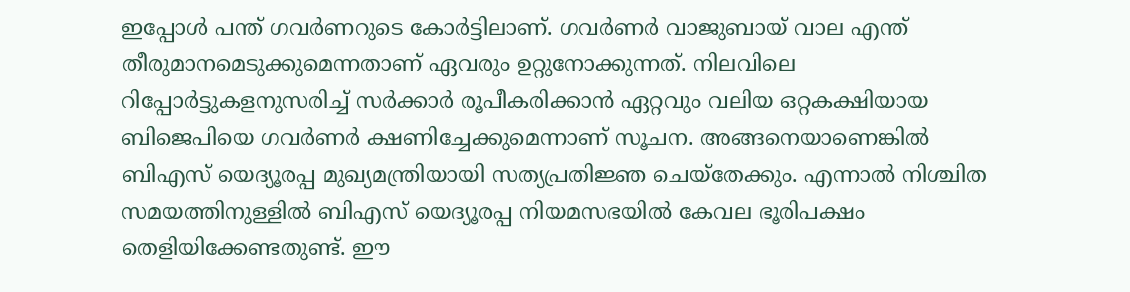ഇപ്പോൾ പന്ത് ഗവർണറുടെ കോർട്ടിലാണ്. ഗവർണർ വാജുബായ് വാല എന്ത് തീരുമാനമെടുക്കുമെന്നതാണ് ഏവരും ഉറ്റുനോക്കുന്നത്. നിലവിലെ റിപ്പോർട്ടുകളനുസരിച്ച് സർക്കാർ രൂപീകരിക്കാൻ ഏറ്റവും വലിയ ഒറ്റകക്ഷിയായ ബിജെപിയെ ഗവർണർ ക്ഷണിച്ചേക്കുമെന്നാണ് സൂചന. അങ്ങനെയാണെങ്കിൽ ബിഎസ് യെദ്യൂരപ്പ മുഖ്യമന്ത്രിയായി സത്യപ്രതിജ്ഞ ചെയ്തേക്കും. എന്നാൽ നിശ്ചിത സമയത്തിനുള്ളിൽ ബിഎസ് യെദ്യൂരപ്പ നിയമസഭയിൽ കേവല ഭൂരിപക്ഷം തെളിയിക്കേണ്ടതുണ്ട്. ഈ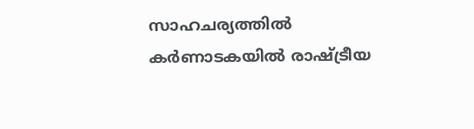സാഹചര്യത്തിൽ കർണാടകയിൽ രാഷ്ട്രീയ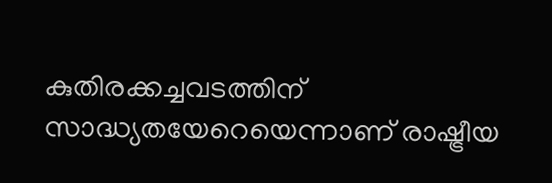കുതിരക്കച്ചവടത്തിന് സാദ്ധ്യതയേറെയെന്നാണ് രാഷ്ട്രീയ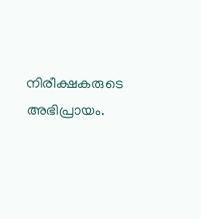നിരീക്ഷകരുടെ അഭിപ്രായം.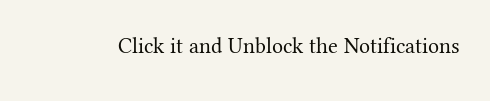Click it and Unblock the Notifications